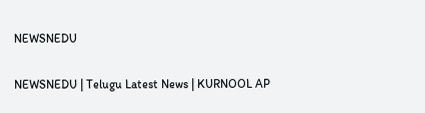NEWSNEDU

NEWSNEDU | Telugu Latest News | KURNOOL AP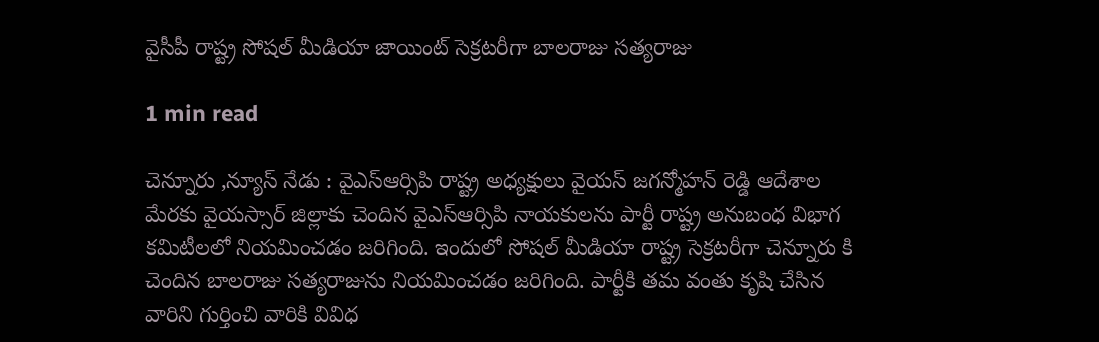వైసీపీ రాష్ట్ర సోషల్ మీడియా జాయింట్ సెక్రటరీగా బాలరాజు సత్యరాజు

1 min read

చెన్నూరు ,న్యూస్ నేడు : వైఎస్ఆర్సిపి రాష్ట్ర అధ్యక్షులు వైయస్ జగన్మోహన్ రెడ్డి ఆదేశాల మేరకు వైయస్సార్ జిల్లాకు చెందిన వైఎస్ఆర్సిపి నాయకులను పార్టీ రాష్ట్ర అనుబంధ విభాగ కమిటీలలో నియమించడం జరిగింది. ఇందులో సోషల్ మీడియా రాష్ట్ర సెక్రటరీగా చెన్నూరు కి చెందిన బాలరాజు సత్యరాజును నియమించడం జరిగింది. పార్టీకి తమ వంతు కృషి చేసిన వారిని గుర్తించి వారికి వివిధ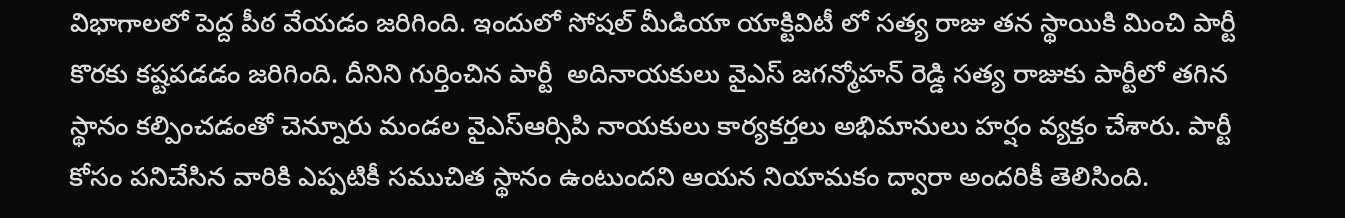విభాగాలలో పెద్ద పీఠ వేయడం జరిగింది. ఇందులో సోషల్ మీడియా యాక్టివిటీ లో సత్య రాజు తన స్థాయికి మించి పార్టీ కొరకు కష్టపడడం జరిగింది. దీనిని గుర్తించిన పార్టీ  అదినాయకులు వైఎస్ జగన్మోహన్ రెడ్డి సత్య రాజుకు పార్టీలో తగిన స్థానం కల్పించడంతో చెన్నూరు మండల వైఎస్ఆర్సిపి నాయకులు కార్యకర్తలు అభిమానులు హర్షం వ్యక్తం చేశారు. పార్టీ కోసం పనిచేసిన వారికి ఎప్పటికీ సముచిత స్థానం ఉంటుందని ఆయన నియామకం ద్వారా అందరికీ తెలిసింది.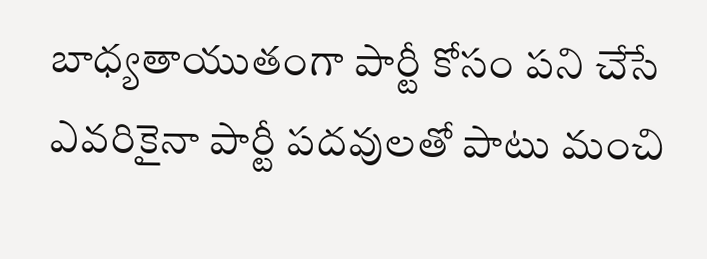బాధ్యతాయుతంగా పార్టీ కోసం పని చేసే ఎవరికైనా పార్టీ పదవులతో పాటు మంచి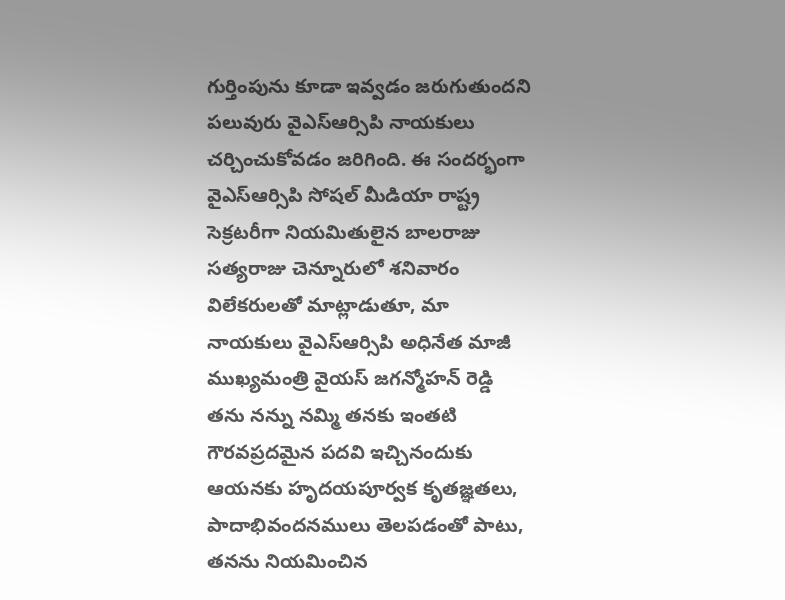గుర్తింపును కూడా ఇవ్వడం జరుగుతుందని పలువురు వైఎస్ఆర్సిపి నాయకులు చర్చించుకోవడం జరిగింది. ఈ సందర్భంగా వైఎస్ఆర్సిపి సోషల్ మీడియా రాష్ట్ర సెక్రటరీగా నియమితులైన బాలరాజు సత్యరాజు చెన్నూరులో శనివారం విలేకరులతో మాట్లాడుతూ, మా నాయకులు వైఎస్ఆర్సిపి అధినేత మాజీ ముఖ్యమంత్రి వైయస్ జగన్మోహన్ రెడ్డి తను నన్ను నమ్మి తనకు ఇంతటి గౌరవప్రదమైన పదవి ఇచ్చినందుకు ఆయనకు హృదయపూర్వక కృతజ్ఞతలు, పాదాభివందనములు తెలపడంతో పాటు, తనను నియమించిన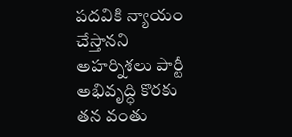పదవికి న్యాయం చేస్తానని అహర్నిశలు పార్టీ అభివృద్ధి కొరకు తన వంతు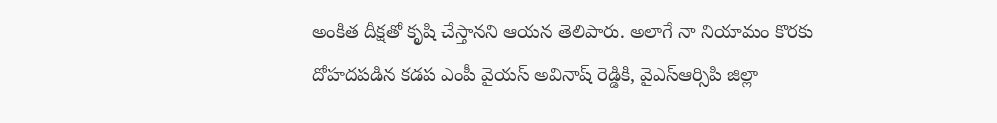అంకిత దీక్షతో కృషి చేస్తానని ఆయన తెలిపారు. అలాగే నా నియామం కొరకు దోహదపడిన కడప ఎంపీ వైయస్ అవినాష్ రెడ్డికి, వైఎస్ఆర్సిపి జిల్లా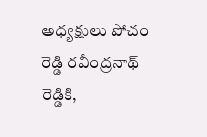అధ్యక్షులు పోచం రెడ్డి రవీంద్రనాథ్ రెడ్డికి,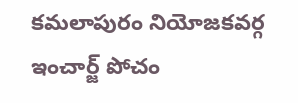కమలాపురం నియోజకవర్గ ఇంచార్జ్ పోచం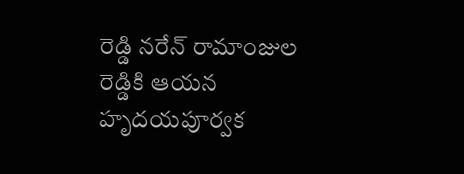రెడ్డి నరేన్ రామాంజుల రెడ్డికి ఆయన హృదయపూర్వక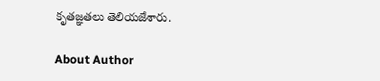కృతజ్ఞతలు తెలియజేశారు.

About Author